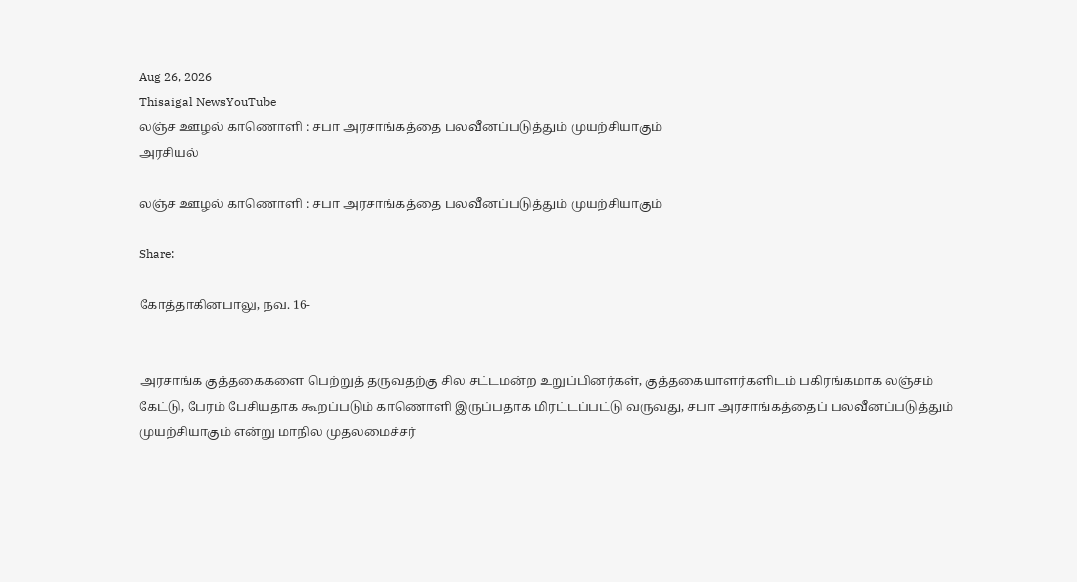Aug 26, 2026
Thisaigal NewsYouTube
லஞ்ச ஊழல் காணொளி : சபா அரசாங்கத்தை பலவீனப்படுத்தும் முயற்சியாகும்
அரசியல்

லஞ்ச ஊழல் காணொளி : சபா அரசாங்கத்தை பலவீனப்படுத்தும் முயற்சியாகும்

Share:

கோத்தாகினபாலு, நவ. 16-


அரசாங்க குத்தகைகளை பெற்றுத் தருவதற்கு சில சட்டமன்ற உறுப்பினர்கள், குத்தகையாளர்களிடம் பகிரங்கமாக லஞ்சம் கேட்டு, பேரம் பேசியதாக கூறப்படும் காணொளி இருப்பதாக மிரட்டப்பட்டு வருவது, சபா அரசாங்கத்தைப் பலவீனப்படுத்தும் முயற்சியாகும் என்று மாநில முதலமைச்சர்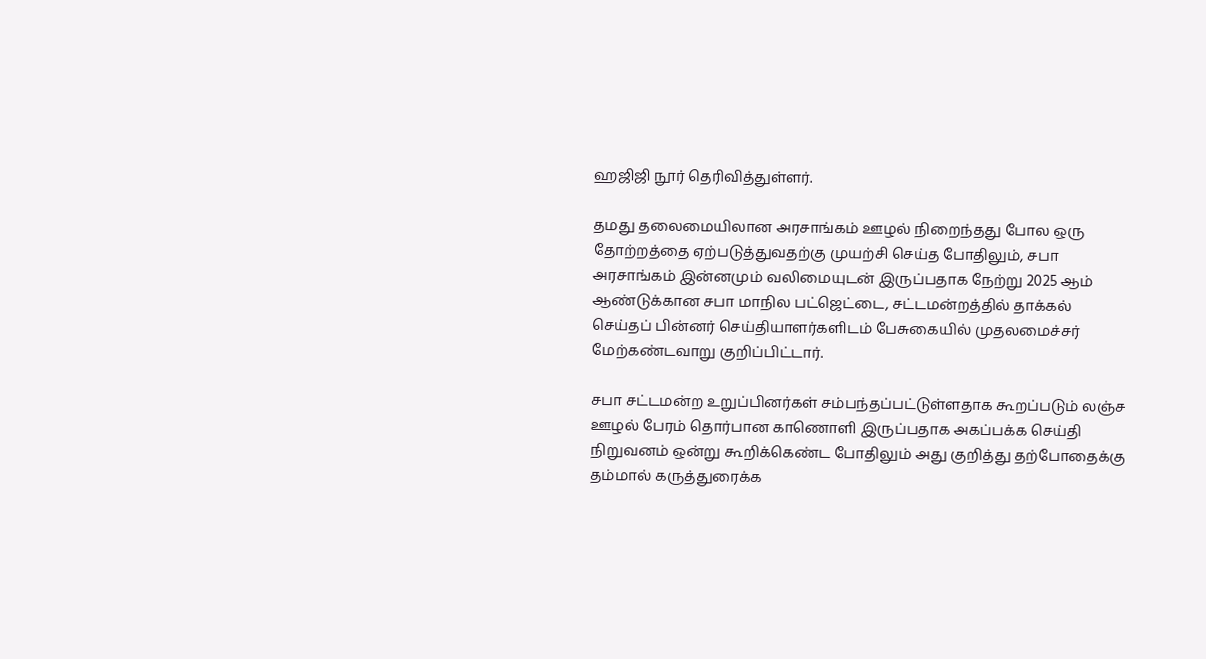ஹஜிஜி நூர் தெரிவித்துள்ளர்.

தமது தலைமையிலான அரசாங்கம் ஊழல் நிறைந்தது போல ஒரு தோற்றத்தை ஏற்படுத்துவதற்கு முயற்சி செய்த போதிலும், சபா அரசாங்கம் இன்னமும் வலிமையுடன் இருப்பதாக நேற்று 2025 ஆம் ஆண்டுக்கான சபா மாநில பட்ஜெட்டை, சட்டமன்றத்தில் தாக்கல் செய்தப் பின்னர் செய்தியாளர்களிடம் பேசுகையில் முதலமைச்சர் மேற்கண்டவாறு குறிப்பிட்டார்.

சபா சட்டமன்ற உறுப்பினர்கள் சம்பந்தப்பட்டுள்ளதாக கூறப்படும் லஞ்ச ஊழல் பேரம் தொர்பான காணொளி இருப்பதாக அகப்பக்க செய்தி நிறுவனம் ஒன்று கூறிக்கெண்ட போதிலும் அது குறித்து தற்போதைக்கு தம்மால் கருத்துரைக்க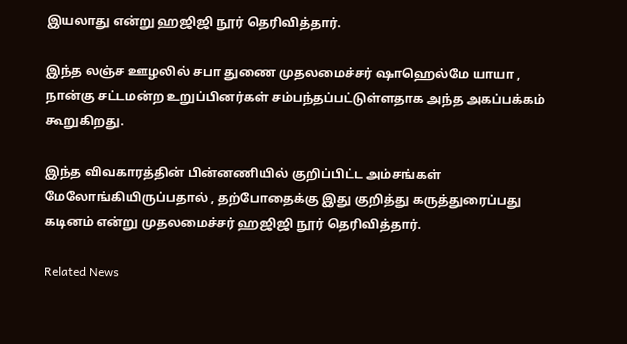இயலாது என்று ஹஜிஜி நூர் தெரிவித்தார்.

இந்த லஞ்ச ஊழலில் சபா துணை முதலமைச்சர் ஷாஹெல்மே யாயா , நான்கு சட்டமன்ற உறுப்பினர்கள் சம்பந்தப்பட்டுள்ளதாக அந்த அகப்பக்கம் கூறுகிறது.

இந்த விவகாரத்தின் பின்னணியில் குறிப்பிட்ட அம்சங்கள் மேலோங்கியிருப்பதால் , தற்போதைக்கு இது குறித்து கருத்துரைப்பது கடினம் என்று முதலமைச்சர் ஹஜிஜி நூர் தெரிவித்தார்.

Related News